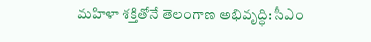మహిళా శక్తితోనే తెలంగాణ అభివృద్ధి: సీఎం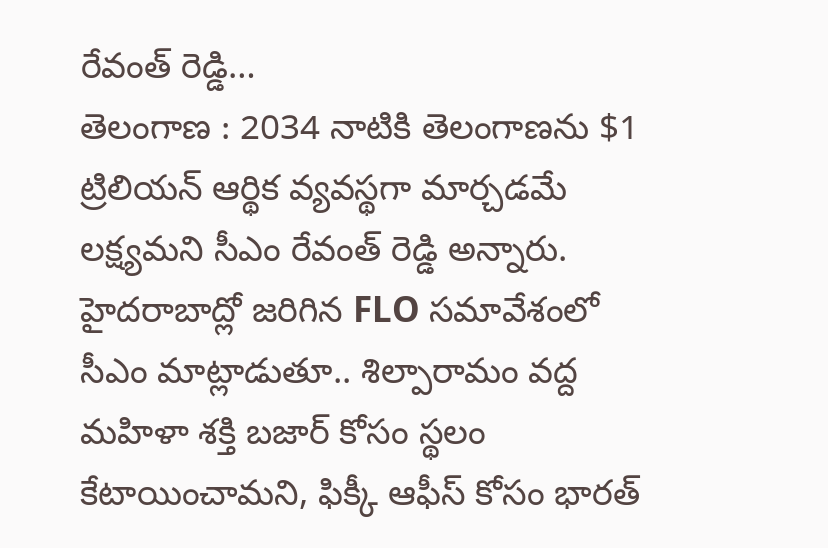రేవంత్ రెడ్డి…
తెలంగాణ : 2034 నాటికి తెలంగాణను $1 ట్రిలియన్ ఆర్థిక వ్యవస్థగా మార్చడమే లక్ష్యమని సీఎం రేవంత్ రెడ్డి అన్నారు. హైదరాబాద్లో జరిగిన FLO సమావేశంలో సీఎం మాట్లాడుతూ.. శిల్పారామం వద్ద మహిళా శక్తి బజార్ కోసం స్థలం కేటాయించామని, ఫిక్కీ ఆఫీస్ కోసం భారత్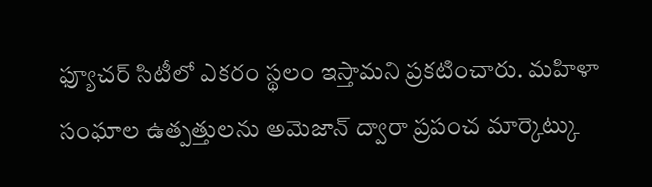ఫ్యూచర్ సిటీలో ఎకరం స్థలం ఇస్తామని ప్రకటించారు. మహిళా సంఘాల ఉత్పత్తులను అమెజాన్ ద్వారా ప్రపంచ మార్కెట్కు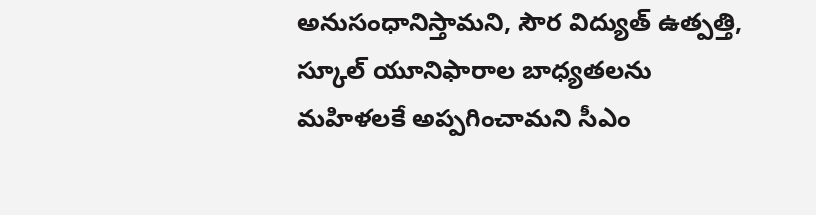అనుసంధానిస్తామని, సౌర విద్యుత్ ఉత్పత్తి, స్కూల్ యూనిఫారాల బాధ్యతలను మహిళలకే అప్పగించామని సీఎం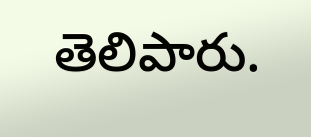తెలిపారు.